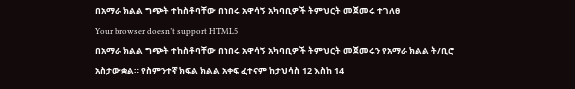በአማራ ክልል ግጭት ተከስቶባቸው በነበሩ አዋሳኝ አካባቢዎች ትምህርት መጀመሩ ተገለፀ
Your browser doesn’t support HTML5
በአማራ ክልል ግጭት ተከስቶባቸው በነበሩ አዋሳኝ አካባቢዎች ትምህርት መጀመሩን የአማራ ክልል ት/ቢሮ አስታውቋል። የስምንተኛ ክፍል ክልል አቀፍ ፈተናም ከታህሳስ 12 እስከ 14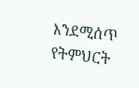እንደሚሰጥ የትምህርት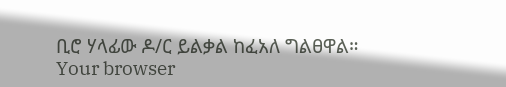ቢሮ ሃላፊው ዶ/ር ይልቃል ከፈአለ ግልፀዋል።
Your browser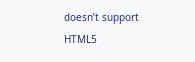doesn’t support HTML5